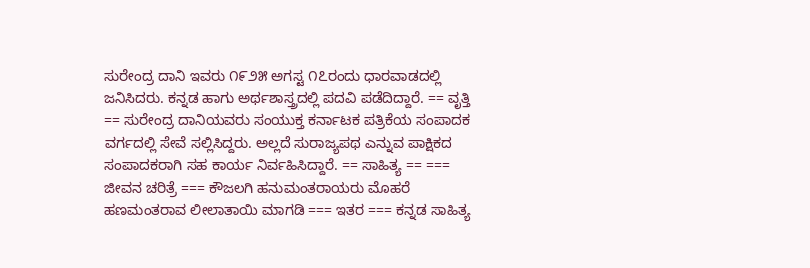ಸುರೇಂದ್ರ ದಾನಿ ಇವರು ೧೯೨೫ ಅಗಸ್ಟ ೧೭ರಂದು ಧಾರವಾಡದಲ್ಲಿ ಜನಿಸಿದರು. ಕನ್ನಡ ಹಾಗು ಅರ್ಥಶಾಸ್ತ್ರದಲ್ಲಿ ಪದವಿ ಪಡೆದಿದ್ದಾರೆ. == ವೃತ್ತಿ == ಸುರೇಂದ್ರ ದಾನಿಯವರು ಸಂಯುಕ್ತ ಕರ್ನಾಟಕ ಪತ್ರಿಕೆಯ ಸಂಪಾದಕ ವರ್ಗದಲ್ಲಿ ಸೇವೆ ಸಲ್ಲಿಸಿದ್ದರು. ಅಲ್ಲದೆ ಸುರಾಜ್ಯಪಥ ಎನ್ನುವ ಪಾಕ್ಷಿಕದ ಸಂಪಾದಕರಾಗಿ ಸಹ ಕಾರ್ಯ ನಿರ್ವಹಿಸಿದ್ದಾರೆ. == ಸಾಹಿತ್ಯ == === ಜೀವನ ಚರಿತ್ರೆ === ಕೌಜಲಗಿ ಹನುಮಂತರಾಯರು ಮೊಹರೆ ಹಣಮಂತರಾವ ಲೀಲಾತಾಯಿ ಮಾಗಡಿ === ಇತರ === ಕನ್ನಡ ಸಾಹಿತ್ಯ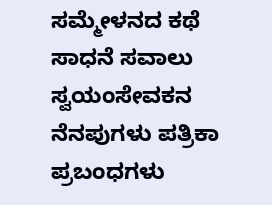ಸಮ್ಮೇಳನದ ಕಥೆ ಸಾಧನೆ ಸವಾಲು ಸ್ವಯಂಸೇವಕನ ನೆನಪುಗಳು ಪತ್ರಿಕಾ ಪ್ರಬಂಧಗಳು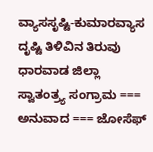ವ್ಯಾಸಸೃಷ್ಟಿ-ಕುಮಾರವ್ಯಾಸ ದೃಷ್ಟಿ ತಿಳಿವಿನ ತಿರುವು ಧಾರವಾಡ ಜಿಲ್ಲಾ ಸ್ವಾತಂತ್ರ್ಯ ಸಂಗ್ರಾಮ === ಅನುವಾದ === ಜೋಸೆಫ್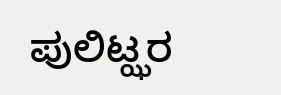ಪುಲಿಟ್ಝರ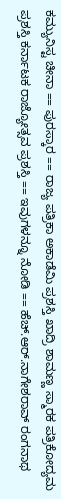ಕಮ್ಯುನಿಸ್ಟ ಚೀನಾ == ಪುರಸ್ಕಾರ == ರಾಜ್ಯ ಪತ್ರಿಕಾ ಅಕಾಡೆಮಿ ಪ್ರಶಸ್ತಿ ಖಾದ್ರಿ ಶಾಮಣ್ಣ ಸ್ಮಾರಕ ಪತ್ರಿಕೋದ್ಯಮ ಪ್ರಶಸ್ತಿ ಕರ್ನಾಟಕ ರಾಜ್ಯೋತ್ಸವ ಪ್ರಶಸ್ತಿ == ಇವುಗಳನ್ನೂ ನೋಡಿ == ಹೆಚ್.ಆರ್.ನಾಗೇಶರಾವ್ ರಂಗನಾಥ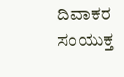ದಿವಾಕರ ಸಂಯುಕ್ತ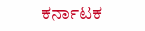ಕರ್ನಾಟಕ